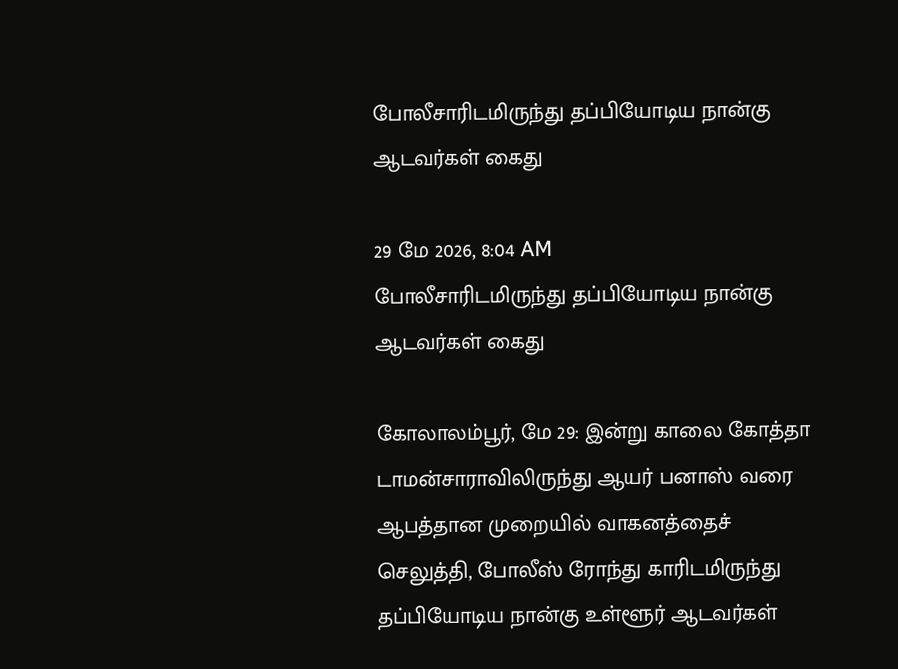போலீசாரிடமிருந்து தப்பியோடிய நான்கு ஆடவர்கள் கைது

29 மே 2026, 8:04 AM
போலீசாரிடமிருந்து தப்பியோடிய நான்கு ஆடவர்கள் கைது

கோலாலம்பூர், மே 29: இன்று காலை கோத்தா டாமன்சாராவிலிருந்து ஆயர் பனாஸ் வரை ஆபத்தான முறையில் வாகனத்தைச் செலுத்தி, போலீஸ் ரோந்து காரிடமிருந்து தப்பியோடிய நான்கு உள்ளூர் ஆடவர்கள்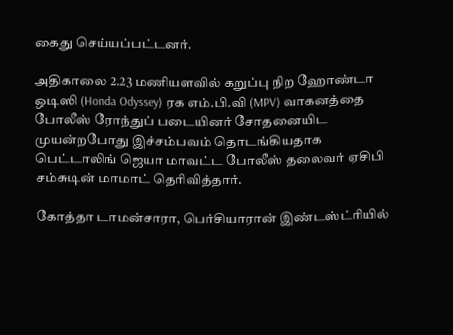கைது செய்யப்பட்டனர்.

அதிகாலை 2.23 மணியளவில் கறுப்பு நிற ஹோண்டா ஒடிஸி (Honda Odyssey) ரக எம்.பி.வி (MPV) வாகனத்தை போலீஸ் ரோந்துப் படையினர் சோதனையிட முயன்றபோது இச்சம்பவம் தொடங்கியதாக பெட்டாலிங் ஜெயா மாவட்ட போலீஸ் தலைவர் ஏசிபி சம்சுடின் மாமாட் தெரிவித்தார்.

கோத்தா டாமன்சாரா, பெர்சியாரான் இண்டஸ்ட்ரியில்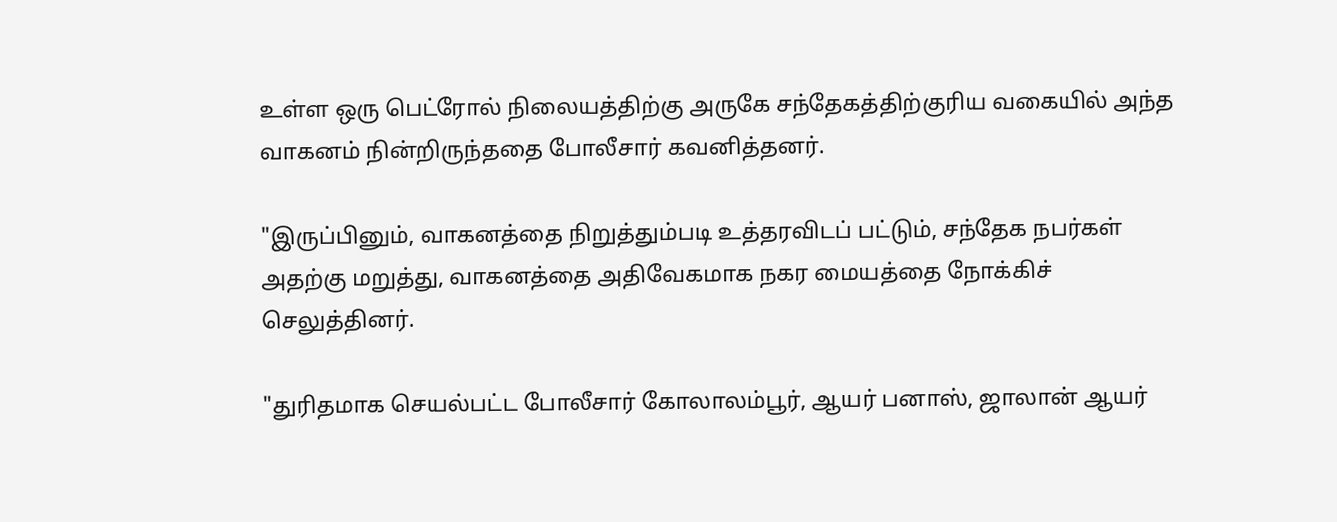உள்ள ஒரு பெட்ரோல் நிலையத்திற்கு அருகே சந்தேகத்திற்குரிய வகையில் அந்த வாகனம் நின்றிருந்ததை போலீசார் கவனித்தனர்.

"இருப்பினும், வாகனத்தை நிறுத்தும்படி உத்தரவிடப் பட்டும், சந்தேக நபர்கள் அதற்கு மறுத்து, வாகனத்தை அதிவேகமாக நகர மையத்தை நோக்கிச் செலுத்தினர்.

"துரிதமாக செயல்பட்ட போலீசார் கோலாலம்பூர், ஆயர் பனாஸ், ஜாலான் ஆயர்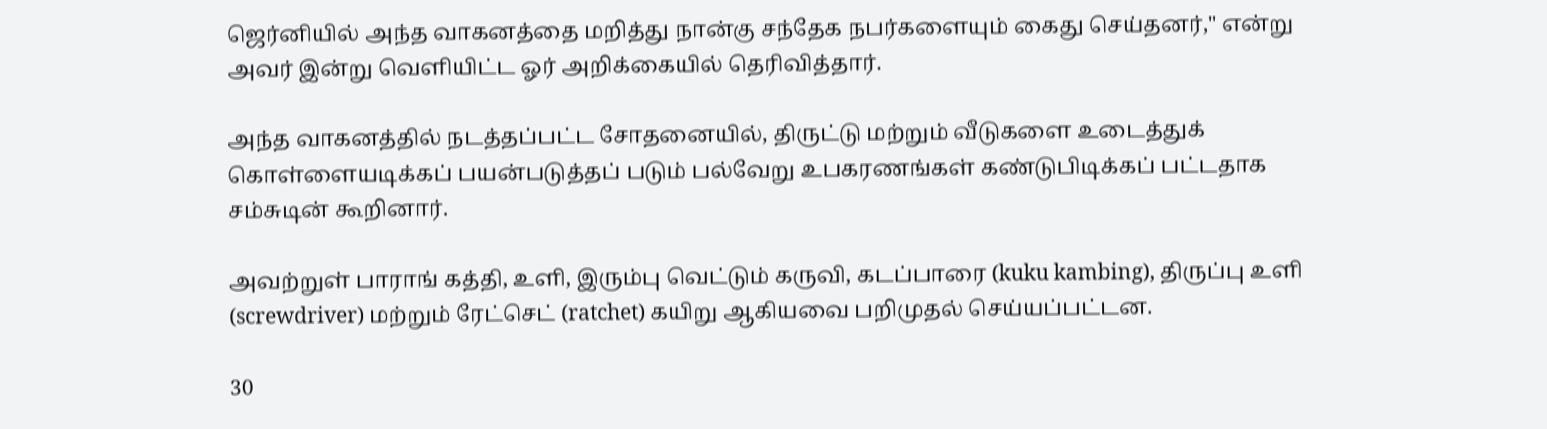ஜெர்னியில் அந்த வாகனத்தை மறித்து நான்கு சந்தேக நபர்களையும் கைது செய்தனர்," என்று அவர் இன்று வெளியிட்ட ஓர் அறிக்கையில் தெரிவித்தார்.

அந்த வாகனத்தில் நடத்தப்பட்ட சோதனையில், திருட்டு மற்றும் வீடுகளை உடைத்துக் கொள்ளையடிக்கப் பயன்படுத்தப் படும் பல்வேறு உபகரணங்கள் கண்டுபிடிக்கப் பட்டதாக சம்சுடின் கூறினார்.

அவற்றுள் பாராங் கத்தி, உளி, இரும்பு வெட்டும் கருவி, கடப்பாரை (kuku kambing), திருப்பு உளி (screwdriver) மற்றும் ரேட்செட் (ratchet) கயிறு ஆகியவை பறிமுதல் செய்யப்பட்டன.

30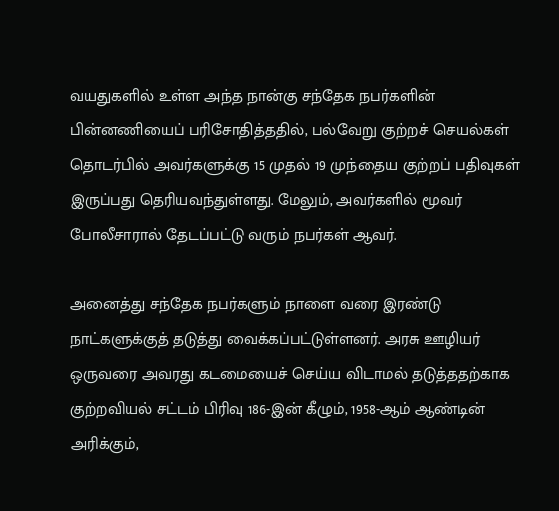வயதுகளில் உள்ள அந்த நான்கு சந்தேக நபர்களின் பின்னணியைப் பரிசோதித்ததில், பல்வேறு குற்றச் செயல்கள் தொடர்பில் அவர்களுக்கு 15 முதல் 19 முந்தைய குற்றப் பதிவுகள் இருப்பது தெரியவந்துள்ளது. மேலும், அவர்களில் மூவர் போலீசாரால் தேடப்பட்டு வரும் நபர்கள் ஆவர்.

அனைத்து சந்தேக நபர்களும் நாளை வரை இரண்டு நாட்களுக்குத் தடுத்து வைக்கப்பட்டுள்ளனர். அரசு ஊழியர் ஒருவரை அவரது கடமையைச் செய்ய விடாமல் தடுத்ததற்காக குற்றவியல் சட்டம் பிரிவு 186-இன் கீழும், 1958-ஆம் ஆண்டின் அரிக்கும்,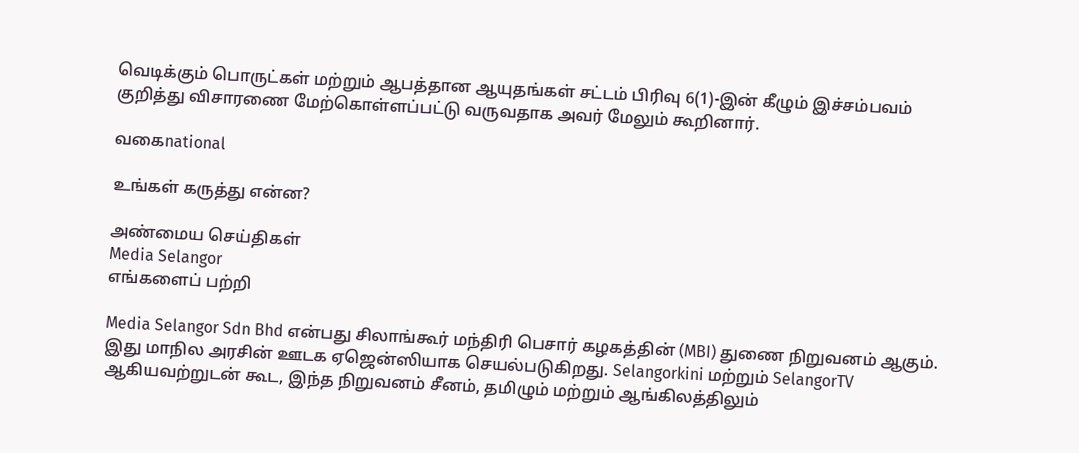வெடிக்கும் பொருட்கள் மற்றும் ஆபத்தான ஆயுதங்கள் சட்டம் பிரிவு 6(1)-இன் கீழும் இச்சம்பவம் குறித்து விசாரணை மேற்கொள்ளப்பட்டு வருவதாக அவர் மேலும் கூறினார்.

வகைnational

உங்கள் கருத்து என்ன?

அண்மைய செய்திகள்
Media Selangor
எங்களைப் பற்றி

Media Selangor Sdn Bhd என்பது சிலாங்கூர் மந்திரி பெசார் கழகத்தின் (MBI) துணை நிறுவனம் ஆகும். இது மாநில அரசின் ஊடக ஏஜென்ஸியாக செயல்படுகிறது. Selangorkini மற்றும் SelangorTV ஆகியவற்றுடன் கூட, இந்த நிறுவனம் சீனம், தமிழும் மற்றும் ஆங்கிலத்திலும்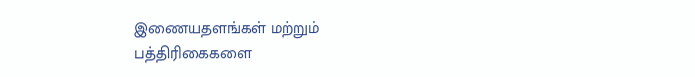இணையதளங்கள் மற்றும் பத்திரிகைகளை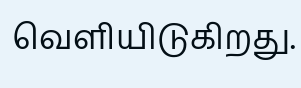வெளியிடுகிறது.